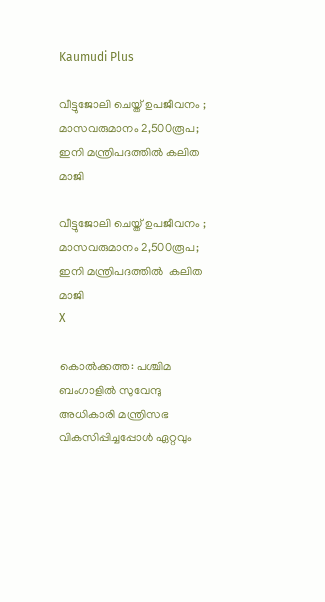Kaumudi Plus

വീട്ടുജോലി ചെയ്ത് ഉപജീവനം ; മാസവരുമാനം 2,500രൂപ; ഇനി മന്ത്രിപദത്തില്‍ കലിത മാജി

വീട്ടുജോലി ചെയ്ത് ഉപജീവനം ; മാസവരുമാനം 2,500രൂപ; ഇനി മന്ത്രിപദത്തില്‍  കലിത മാജി
X

കൊൽക്കത്ത: പശ്ചിമ ബംഗാളിൽ സുവേന്ദു അധികാരി മന്ത്രിസഭ വികസിപ്പിച്ചപ്പോൾ ഏറ്റവും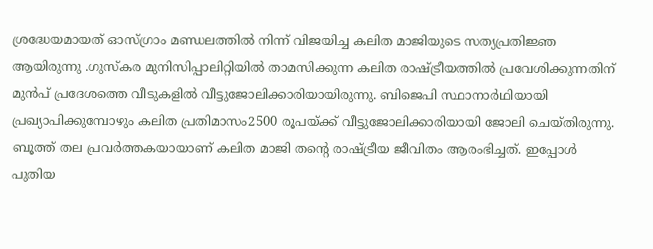ശ്രദ്ധേയമായത് ഓസ്ഗ്രാം മണ്ഡലത്തിൽ നിന്ന് വിജയിച്ച കലിത മാജിയുടെ സത്യപ്രതിജ്ഞ ആയിരുന്നു .ഗുസ്‌കര മുനിസിപ്പാലിറ്റിയിൽ താമസിക്കുന്ന കലിത രാഷ്ട്രീയത്തിൽ പ്രവേശിക്കുന്നതിന് മുൻപ് പ്രദേശത്തെ വീടുകളിൽ വീട്ടുജോലിക്കാരിയായിരുന്നു. ബിജെപി സ്ഥാനാർഥിയായി പ്രഖ്യാപിക്കുമ്പോഴും കലിത പ്രതിമാസം2500 രൂപയ്ക്ക് വീട്ടുജോലിക്കാരിയായി ജോലി ചെയ്തിരുന്നു. ബൂത്ത് തല പ്രവർത്തകയായാണ് കലിത മാജി തന്റെ രാഷ്ട്രീയ ജീവിതം ആരംഭിച്ചത്. ഇപ്പോൾ പുതിയ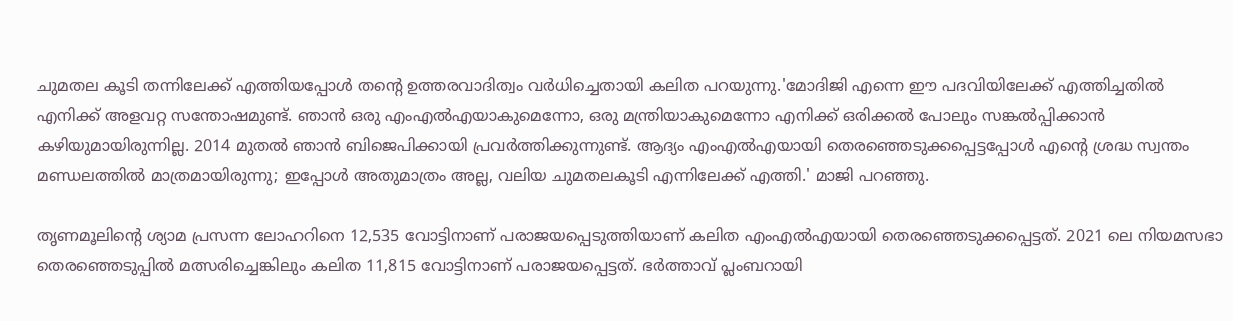ചുമതല കൂടി തന്നിലേക്ക് എത്തിയപ്പോൾ തന്റെ ഉത്തരവാദിത്വം വർധിച്ചെതായി കലിത പറയുന്നു.'മോദിജി എന്നെ ഈ പദവിയിലേക്ക് എത്തിച്ചതിൽ എനിക്ക് അളവറ്റ സന്തോഷമുണ്ട്. ഞാൻ ഒരു എംഎൽഎയാകുമെന്നോ, ഒരു മന്ത്രിയാകുമെന്നോ എനിക്ക് ഒരിക്കൽ പോലും സങ്കൽപ്പിക്കാൻ കഴിയുമായിരുന്നില്ല. 2014 മുതൽ ഞാൻ ബിജെപിക്കായി പ്രവർത്തിക്കുന്നുണ്ട്. ആദ്യം എംഎൽഎയായി തെരഞ്ഞെടുക്കപ്പെട്ടപ്പോൾ എന്റെ ശ്രദ്ധ സ്വന്തം മണ്ഡലത്തിൽ മാത്രമായിരുന്നു; ഇപ്പോൾ അതുമാത്രം അല്ല, വലിയ ചുമതലകൂടി എന്നിലേക്ക് എത്തി.' മാജി പറഞ്ഞു.

തൃണമൂലിന്റെ ശ്യാമ പ്രസന്ന ലോഹറിനെ 12,535 വോട്ടിനാണ് പരാജയപ്പെടുത്തിയാണ് കലിത എംഎൽഎയായി തെരഞ്ഞെടുക്കപ്പെട്ടത്. 2021 ലെ നിയമസഭാ തെരഞ്ഞെടുപ്പിൽ മത്സരിച്ചെങ്കിലും കലിത 11,815 വോട്ടിനാണ് പരാജയപ്പെട്ടത്. ഭർത്താവ് പ്ലംബറായി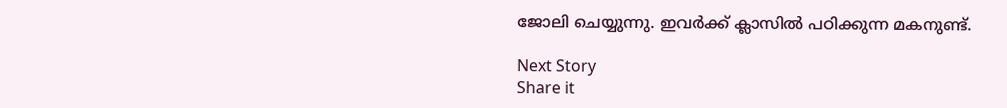ജോലി ചെയ്യുന്നു. ഇവർക്ക് ക്ലാസിൽ പഠിക്കുന്ന മകനുണ്ട്.

Next Story
Share it